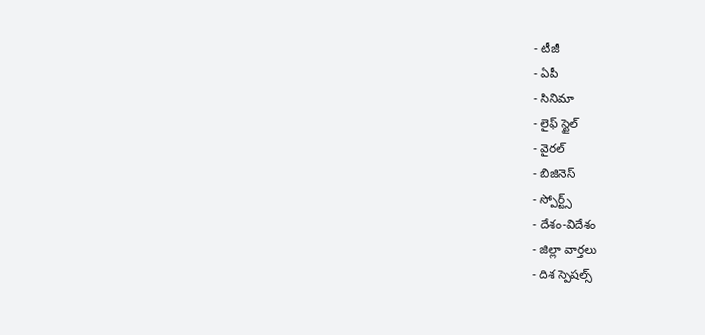- టీజీ
- ఏపీ
- సినిమా
- లైఫ్ స్టైల్
- వైరల్
- బిజినెస్
- స్పోర్ట్స్
- దేశం-విదేశం
- జిల్లా వార్తలు
- దిశ స్పెషల్స్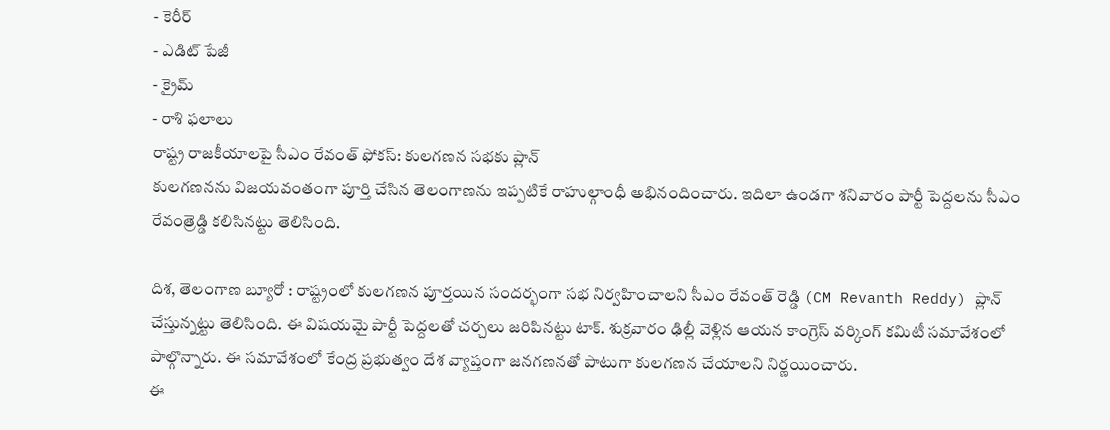- కెరీర్
- ఎడిట్ పేజీ
- క్రైమ్
- రాశి ఫలాలు
రాష్ట్ర రాజకీయాలపై సీఎం రేవంత్ ఫోకస్: కులగణన సభకు ప్లాన్
కులగణనను విజయవంతంగా పూర్తి చేసిన తెలంగాణను ఇప్పటికే రాహుల్గాంధీ అభినందించారు. ఇదిలా ఉండగా శనివారం పార్టీ పెద్దలను సీఎం రేవంత్రెడ్డి కలిసినట్టు తెలిసింది.

దిశ, తెలంగాణ బ్యూరో : రాష్ట్రంలో కులగణన పూర్తయిన సందర్భంగా సభ నిర్వహించాలని సీఎం రేవంత్ రెడ్డి (CM Revanth Reddy) ప్లాన్ చేస్తున్నట్టు తెలిసింది. ఈ విషయమై పార్టీ పెద్దలతో చర్చలు జరిపినట్టు టాక్. శుక్రవారం ఢిల్లీ వెళ్లిన ఆయన కాంగ్రెస్ వర్కింగ్ కమిటీ సమావేశంలో పాల్గొన్నారు. ఈ సమావేశంలో కేంద్ర ప్రభుత్వం దేశ వ్యాప్తంగా జనగణనతో పాటుగా కులగణన చేయాలని నిర్ణయించారు.
ఈ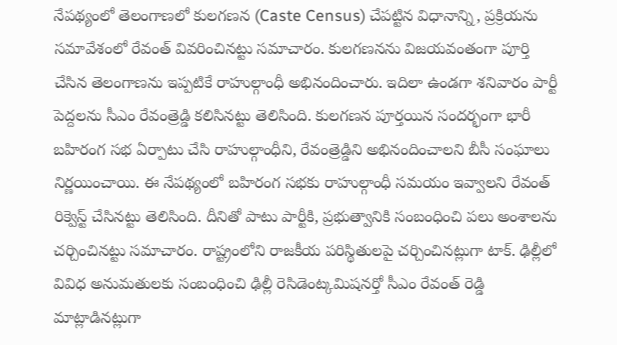నేపథ్యంలో తెలంగాణలో కులగణన (Caste Census) చేపట్టిన విధానాన్ని, ప్రక్రియను సమావేశంలో రేవంత్ వివరించినట్టు సమాచారం. కులగణనను విజయవంతంగా పూర్తి చేసిన తెలంగాణను ఇప్పటికే రాహుల్గాంధీ అభినందించారు. ఇదిలా ఉండగా శనివారం పార్టీ పెద్దలను సీఎం రేవంత్రెడ్డి కలిసినట్టు తెలిసింది. కులగణన పూర్తయిన సందర్భంగా భారీ బహిరంగ సభ ఏర్పాటు చేసి రాహుల్గాంధీని, రేవంత్రెడ్డిని అభినందించాలని బీసీ సంఘాలు నిర్ణయించాయి. ఈ నేపథ్యంలో బహిరంగ సభకు రాహుల్గాంధీ సమయం ఇవ్వాలని రేవంత్ రిక్వెస్ట్ చేసినట్టు తెలిసింది. దీనితో పాటు పార్టీకి, ప్రభుత్వానికి సంబంధించి పలు అంశాలను చర్చించినట్టు సమాచారం. రాష్ట్రంలోని రాజకీయ పరిస్థితులపై చర్చించినట్లుగా టాక్. ఢిల్లీలో వివిధ అనుమతులకు సంబంధించి ఢిల్లీ రెసిడెంట్కమిషనర్తో సీఎం రేవంత్ రెడ్డి మాట్లాడినట్లుగా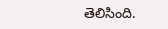తెలిసింది.